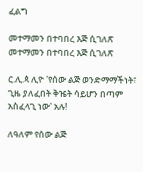ፈልግ

መተማመን በተባበረ እጅ ሲገለጽ መተማመን በተባበረ እጅ ሲገለጽ

ር.ሊ.ጳ ሊዮ 'የሰው ልጅ ወንድማማችነት፣ ጊዜ ያለፈበት ቅዤት ሳይሆን በጣም አስፈላጊ ነው' አሉ!

ለዓለም የሰው ልጅ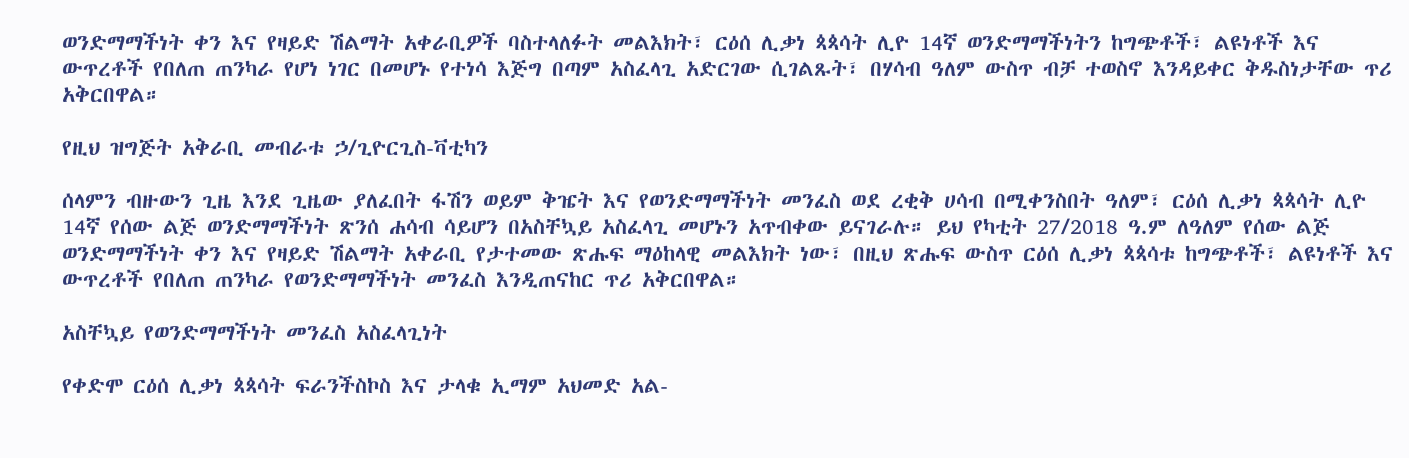ወንድማማችነት ቀን እና የዛይድ ሽልማት አቀራቢዎች ባስተላለፉት መልእክት፣ ርዕሰ ሊቃነ ጳጳሳት ሊዮ 14ኛ ወንድማማችነትን ከግጭቶች፣ ልዩነቶች እና ውጥረቶች የበለጠ ጠንካራ የሆነ ነገር በመሆኑ የተነሳ እጅግ በጣም አስፈላጊ አድርገው ሲገልጹት፣ በሃሳብ ዓለም ውስጥ ብቻ ተወስኖ እንዳይቀር ቅዱስነታቸው ጥሪ አቅርበዋል።

የዚህ ዝግጅት አቅራቢ መብራቱ ኃ/ጊዮርጊስ-ቫቲካን

ሰላምን ብዙውን ጊዜ እንደ ጊዜው ያለፈበት ፋሽን ወይም ቅዤት እና የወንድማማችነት መንፈስ ወደ ረቂቅ ሀሳብ በሚቀንስበት ዓለም፣ ርዕሰ ሊቃነ ጳጳሳት ሊዮ 14ኛ የሰው ልጅ ወንድማማችነት ጽንሰ ሐሳብ ሳይሆን በአስቸኳይ አስፈላጊ መሆኑን አጥብቀው ይናገራሉ። ይህ የካቲት 27/2018 ዓ.ም ለዓለም የሰው ልጅ ወንድማማችነት ቀን እና የዛይድ ሽልማት አቀራቢ የታተመው ጽሑፍ ማዕከላዊ መልእክት ነው፣ በዚህ ጽሑፍ ውስጥ ርዕሰ ሊቃነ ጳጳሳቱ ከግጭቶች፣ ልዩነቶች እና ውጥረቶች የበለጠ ጠንካራ የወንድማማችነት መንፈስ እንዲጠናከር ጥሪ አቅርበዋል።

አስቸኳይ የወንድማማችነት መንፈስ አስፈላጊነት

የቀድሞ ርዕሰ ሊቃነ ጳጳሳት ፍራንችስኮስ እና ታላቁ ኢማም አህመድ አል-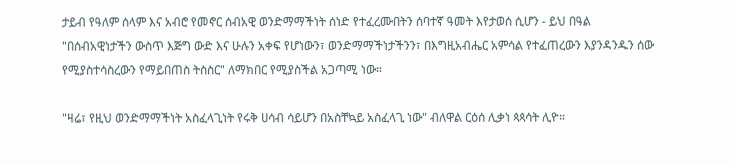ታይብ የዓለም ሰላም እና አብሮ የመኖር ሰብአዊ ወንድማማችነት ሰነድ የተፈረሙበትን ሰባተኛ ዓመት እየታወሰ ሲሆን - ይህ በዓል "በሰብአዊነታችን ውስጥ እጅግ ውድ እና ሁሉን አቀፍ የሆነውን፣ ወንድማማችነታችንን፣ በእግዚአብሔር አምሳል የተፈጠረውን እያንዳንዱን ሰው የሚያስተሳስረውን የማይበጠስ ትስስር" ለማክበር የሚያስችል አጋጣሚ ነው።

"ዛሬ፣ የዚህ ወንድማማችነት አስፈላጊነት የሩቅ ሀሳብ ሳይሆን በአስቸኳይ አስፈላጊ ነው" ብለዋል ርዕሰ ሊቃነ ጳጳሳት ሊዮ።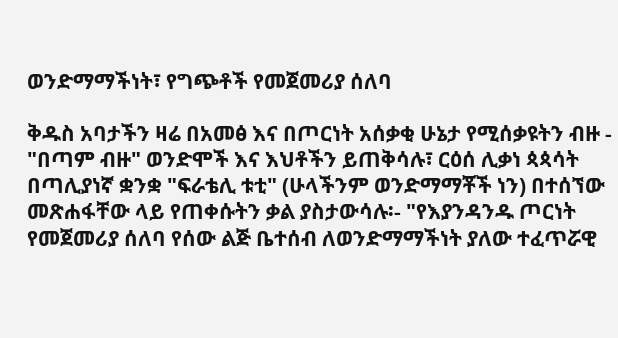ወንድማማችነት፣ የግጭቶች የመጀመሪያ ሰለባ

ቅዱስ አባታችን ዛሬ በአመፅ እና በጦርነት አሰቃቂ ሁኔታ የሚሰቃዩትን ብዙ - "በጣም ብዙ" ወንድሞች እና እህቶችን ይጠቅሳሉ፣ ርዕሰ ሊቃነ ጳጳሳት በጣሊያነኛ ቋንቋ "ፍራቴሊ ቱቲ" (ሁላችንም ወንድማማቾች ነን) በተሰኘው መጽሐፋቸው ላይ የጠቀሱትን ቃል ያስታውሳሉ፡- "የእያንዳንዱ ጦርነት የመጀመሪያ ሰለባ የሰው ልጅ ቤተሰብ ለወንድማማችነት ያለው ተፈጥሯዊ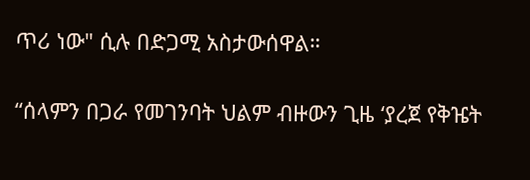ጥሪ ነው" ሲሉ በድጋሚ አስታውሰዋል።

“ሰላምን በጋራ የመገንባት ህልም ብዙውን ጊዜ ‘ያረጀ የቅዤት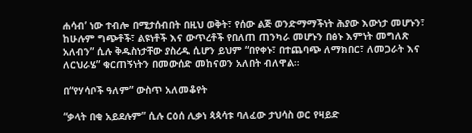ሐሳብ’ ነው ተብሎ በሚታሰብበት በዚህ ወቅት፣ የሰው ልጅ ወንድማማችነት ሕያው እውነታ መሆኑን፣ ከሁሉም ግጭቶች፣ ልዩነቶች እና ውጥረቶች የበለጠ ጠንካራ መሆኑን በፅኑ እምነት መግለጽ አለብን” ሲሉ ቅዱስነታቸው ያስረዱ ሲሆን ይህም “በየቀኑ፣ በተጨባጭ ለማክበር፣ ለመጋራት እና ለርህራሄ” ቁርጠኝነትን በመውሰድ መከናወን አለበት ብለዋል።

በ“የሃሳቦች ዓለም” ውስጥ አለመቆየት

“ቃላት በቂ አይደሉም” ሲሉ ርዕሰ ሊቃነ ጳጳሳቱ ባለፈው ታህሳስ ወር የዛይድ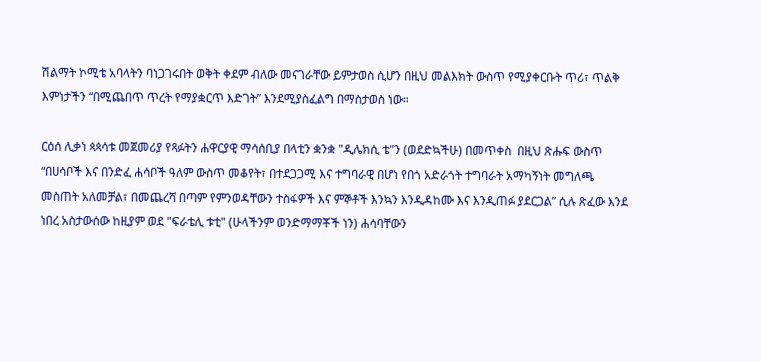ሽልማት ኮሚቴ አባላትን ባነጋገሩበት ወቅት ቀደም ብለው መናገራቸው ይምታወስ ሲሆን በዚህ መልእክት ውስጥ የሚያቀርቡት ጥሪ፣ ጥልቅ እምነታችን “በሚጨበጥ ጥረት የማያቋርጥ እድገት” እንደሚያስፈልግ በማስታወስ ነው።

ርዕሰ ሊቃነ ጳጳሳቱ መጀመሪያ የጻፉትን ሐዋርያዊ ማሳሰቢያ በላቲን ቋንቋ "ዲሌክሲ ቴ"ን (ወደድኳችሁ) በመጥቀስ  በዚህ ጽሑፍ ውስጥ “በሀሳቦች እና በንድፈ ሐሳቦች ዓለም ውስጥ መቆየት፣ በተደጋጋሚ እና ተግባራዊ በሆነ የበጎ አድራጎት ተግባራት አማካኝነት መግለጫ መስጠት አለመቻል፣ በመጨረሻ በጣም የምንወዳቸውን ተስፋዎች እና ምኞቶች እንኳን እንዲዳከሙ እና እንዲጠፉ ያደርጋል” ሲሉ ጽፈው እንደ ነበረ አስታውሰው ከዚያም ወደ "ፍራቴሊ ቱቲ" (ሁላችንም ወንድማማቾች ነን) ሐሳባቸውን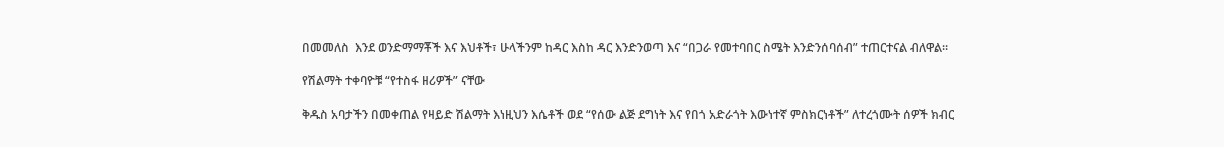በመመለስ  እንደ ወንድማማቾች እና እህቶች፣ ሁላችንም ከዳር እስከ ዳር እንድንወጣ እና “በጋራ የመተባበር ስሜት እንድንሰባሰብ” ተጠርተናል ብለዋል።

የሽልማት ተቀባዮቹ “የተስፋ ዘሪዎች” ናቸው

ቅዱስ አባታችን በመቀጠል የዛይድ ሽልማት እነዚህን እሴቶች ወደ “የሰው ልጅ ደግነት እና የበጎ አድራጎት እውነተኛ ምስክርነቶች” ለተረጎሙት ሰዎች ክብር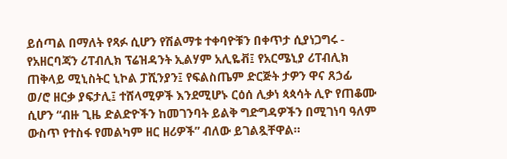ይሰጣል በማለት የጻፉ ሲሆን የሽልማቱ ተቀባዮቹን በቀጥታ ሲያነጋግሩ - የአዘርባጃን ሪፐብሊክ ፕሬዝዳንት ኢልሃም አሊዬቭ፤ የአርሜኒያ ሪፐብሊክ ጠቅላይ ሚኒስትር ኒኮል ፓሺንያን፤ የፍልስጤም ድርጅት ታዎን ዋና ጸኃፊ ወ/ሮ ዘርቃ ያፍታሊ፤ ተሸላሚዎች እንደሚሆኑ ርዕሰ ሊቃነ ጳጳሳት ሊዮ የጠቆሙ ሲሆን “ብዙ ጊዜ ድልድዮችን ከመገንባት ይልቅ ግድግዳዎችን በሚገነባ ዓለም ውስጥ የተስፋ የመልካም ዘር ዘሪዎች” ብለው ይገልጿቸዋል።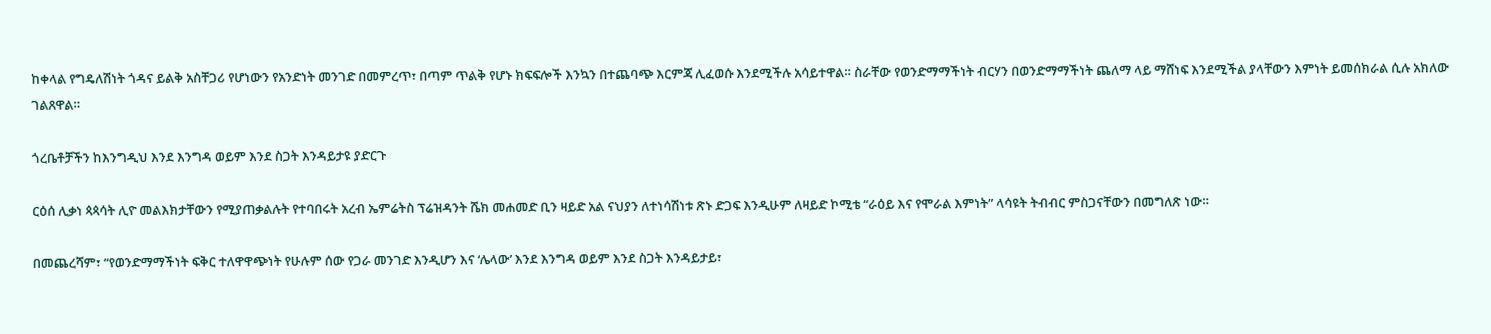ከቀላል የግዴለሽነት ጎዳና ይልቅ አስቸጋሪ የሆነውን የአንድነት መንገድ በመምረጥ፣ በጣም ጥልቅ የሆኑ ክፍፍሎች እንኳን በተጨባጭ እርምጃ ሊፈወሱ እንደሚችሉ አሳይተዋል። ስራቸው የወንድማማችነት ብርሃን በወንድማማችነት ጨለማ ላይ ማሸነፍ እንደሚችል ያላቸውን እምነት ይመሰክራል ሲሉ አክለው ገልጸዋል።

ጎረቤቶቻችን ከእንግዲህ እንደ እንግዳ ወይም እንደ ስጋት እንዳይታዩ ያድርጉ

ርዕሰ ሊቃነ ጳጳሳት ሊዮ መልእክታቸውን የሚያጠቃልሉት የተባበሩት አረብ ኤምሬትስ ፕሬዝዳንት ሼክ መሐመድ ቢን ዛይድ አል ናህያን ለተነሳሽነቱ ጽኑ ድጋፍ እንዲሁም ለዛይድ ኮሚቴ “ራዕይ እና የሞራል እምነት” ላሳዩት ትብብር ምስጋናቸውን በመግለጽ ነው።

በመጨረሻም፣ “የወንድማማችነት ፍቅር ተለዋዋጭነት የሁሉም ሰው የጋራ መንገድ እንዲሆን እና ‘ሌላው’ እንደ እንግዳ ወይም እንደ ስጋት እንዳይታይ፣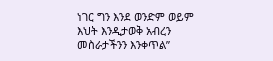ነገር ግን እንደ ወንድም ወይም እህት እንዲታወቅ አብረን መስራታችንን እንቀጥል”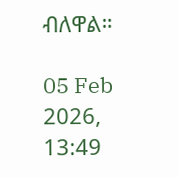ብለዋል።

05 Feb 2026, 13:49